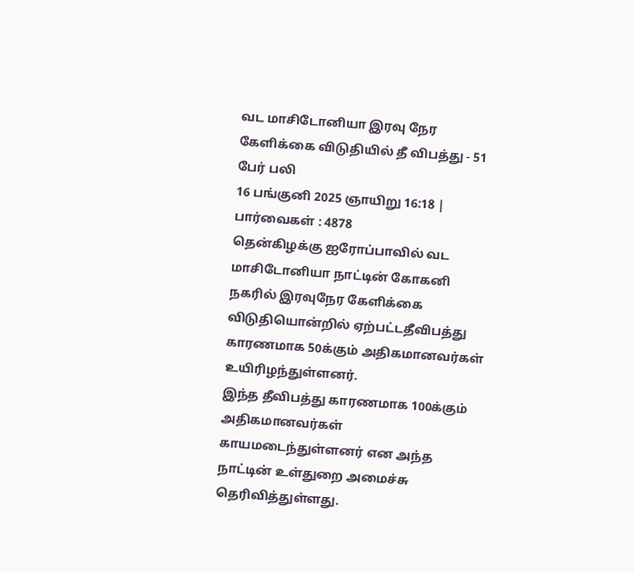வட மாசிடோனியா இரவு நேர கேளிக்கை விடுதியில் தீ விபத்து - 51 பேர் பலி
16 பங்குனி 2025 ஞாயிறு 16:18 | பார்வைகள் : 4878
தென்கிழக்கு ஐரோப்பாவில் வட மாசிடோனியா நாட்டின் கோகனி நகரில் இரவுநேர கேளிக்கை விடுதியொன்றில் ஏற்பட்டதீவிபத்து காரணமாக 50க்கும் அதிகமானவர்கள் உயிரிழந்துள்ளனர்.
இந்த தீவிபத்து காரணமாக 100க்கும் அதிகமானவர்கள் காயமடைந்துள்ளனர் என அந்த நாட்டின் உள்துறை அமைச்சு தெரிவித்துள்ளது.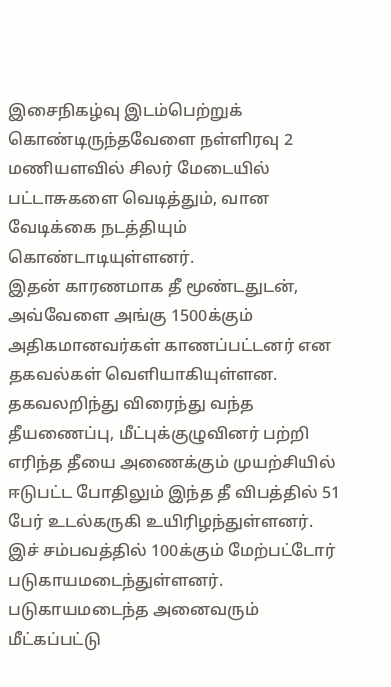இசைநிகழ்வு இடம்பெற்றுக் கொண்டிருந்தவேளை நள்ளிரவு 2 மணியளவில் சிலர் மேடையில் பட்டாசுகளை வெடித்தும், வான வேடிக்கை நடத்தியும் கொண்டாடியுள்ளனர்.
இதன் காரணமாக தீ மூண்டதுடன், அவ்வேளை அங்கு 1500க்கும் அதிகமானவர்கள் காணப்பட்டனர் என தகவல்கள் வெளியாகியுள்ளன.
தகவலறிந்து விரைந்து வந்த தீயணைப்பு, மீட்புக்குழுவினர் பற்றி எரிந்த தீயை அணைக்கும் முயற்சியில் ஈடுபட்ட போதிலும் இந்த தீ விபத்தில் 51 பேர் உடல்கருகி உயிரிழந்துள்ளனர்.
இச் சம்பவத்தில் 100க்கும் மேற்பட்டோர் படுகாயமடைந்துள்ளனர். படுகாயமடைந்த அனைவரும் மீட்கப்பட்டு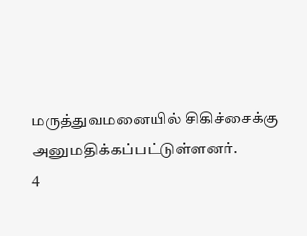மருத்துவமனையில் சிகிச்சைக்கு அனுமதிக்கப்பட்டுள்ளனர்.
4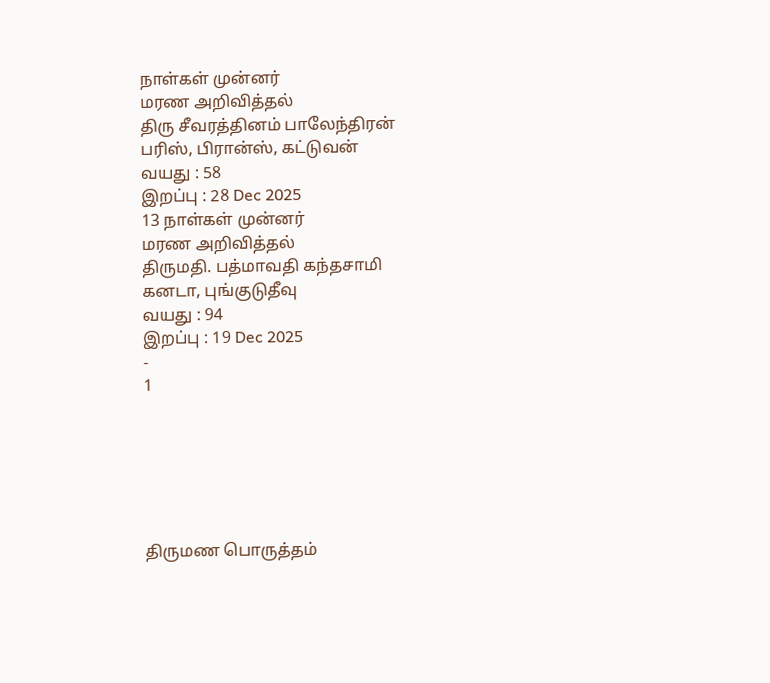நாள்கள் முன்னர்
மரண அறிவித்தல்
திரு சீவரத்தினம் பாலேந்திரன்
பரிஸ், பிரான்ஸ், கட்டுவன்
வயது : 58
இறப்பு : 28 Dec 2025
13 நாள்கள் முன்னர்
மரண அறிவித்தல்
திருமதி. பத்மாவதி கந்தசாமி
கனடா, புங்குடுதீவு
வயது : 94
இறப்பு : 19 Dec 2025
-
1






திருமண பொருத்தம்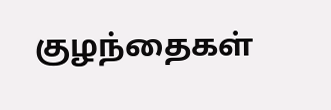குழந்தைகள்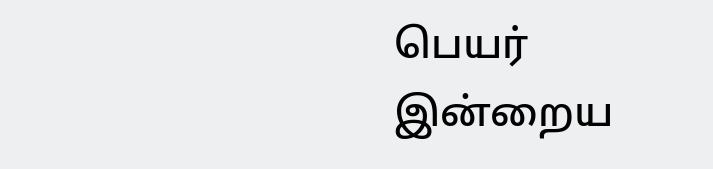பெயர்
இன்றைய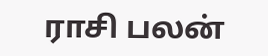ராசி பலன்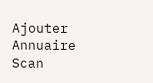Ajouter
Annuaire
Scan